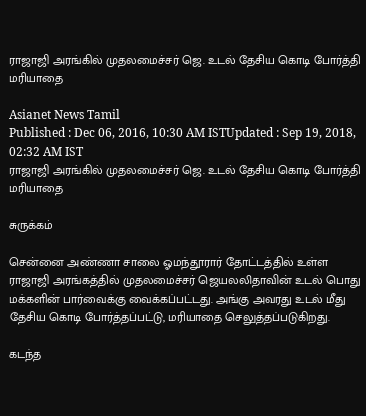ராஜாஜி அரங்கில் முதலமைச்சர் ஜெ. உடல் தேசிய கொடி போர்த்தி மரியாதை

Asianet News Tamil
Published : Dec 06, 2016, 10:30 AM ISTUpdated : Sep 19, 2018, 02:32 AM IST
ராஜாஜி அரங்கில் முதலமைச்சர் ஜெ. உடல் தேசிய கொடி போர்த்தி மரியாதை

சுருக்கம்

சென்னை அண்ணா சாலை ஓமந்தூரார் தோட்டத்தில் உள்ள ராஜாஜி அரங்கத்தில் முதலமைச்சர் ஜெயலலிதாவின் உடல் பொது மக்களின் பார்வைக்கு வைக்கப்பட்டது. அங்கு அவரது உடல் மீது தேசிய கொடி போர்த்தப்பட்டு, மரியாதை செலுத்தப்படுகிறது.

கடந்த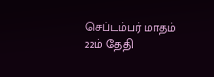செப்டம்பர் மாதம் 22ம் தேதி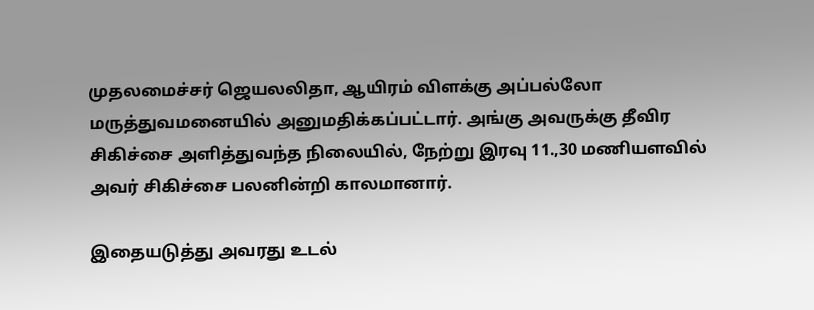முதலமைச்சர் ஜெயலலிதா, ஆயிரம் விளக்கு அப்பல்லோ மருத்துவமனையில் அனுமதிக்கப்பட்டார். அங்கு அவருக்கு தீவிர சிகிச்சை அளித்துவந்த நிலையில், நேற்று இரவு 11.,30 மணியளவில் அவர் சிகிச்சை பலனின்றி காலமானார்.

இதையடுத்து அவரது உடல்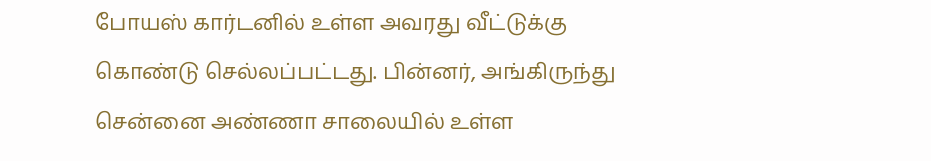போயஸ் கார்டனில் உள்ள அவரது வீட்டுக்கு கொண்டு செல்லப்பட்டது. பின்னர், அங்கிருந்து சென்னை அண்ணா சாலையில் உள்ள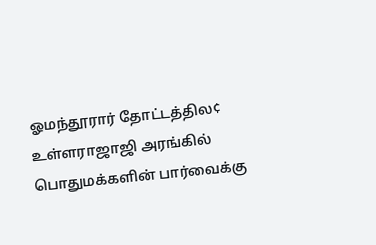ஓமந்தூரார் தோட்டத்தில¢ உள்ளராஜாஜி அரங்கில் பொதுமக்களின் பார்வைக்கு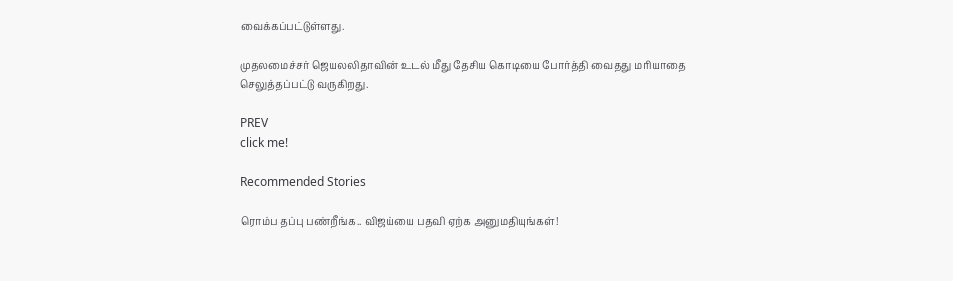வைக்கப்பட்டுள்ளது.

முதலமைச்சர் ஜெயலலிதாவின் உடல் மீது தேசிய கொடியை போர்த்தி வைதது மரியாதை செலுத்தப்பட்டு வருகிறது.

PREV
click me!

Recommended Stories

ரொம்ப தப்பு பண்றீங்க.. விஜய்யை பதவி ஏற்க அனுமதியுங்கள்!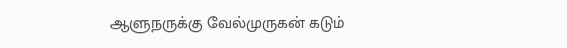ஆளுநருக்கு வேல்முருகன் கடும்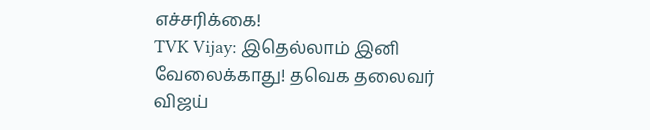எச்சரிக்கை!
TVK Vijay: இதெல்லாம் இனி வேலைக்காது! தவெக தலைவர் விஜய்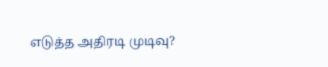எடுத்த அதிரடி முடிவு?